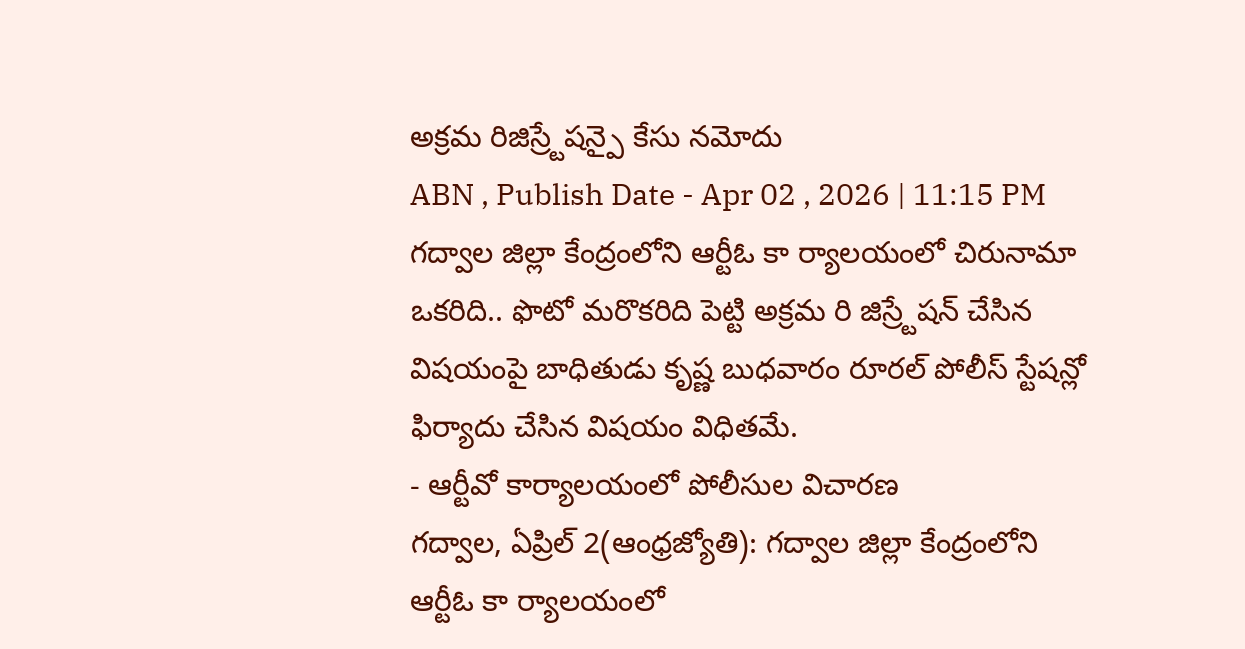అక్రమ రిజిస్ర్టేషన్పై కేసు నమోదు
ABN , Publish Date - Apr 02 , 2026 | 11:15 PM
గద్వాల జిల్లా కేంద్రంలోని ఆర్టీఓ కా ర్యాలయంలో చిరునామా ఒకరిది.. ఫొటో మరొకరిది పెట్టి అక్రమ రి జిస్ర్టేషన్ చేసిన విషయంపై బాధితుడు కృష్ణ బుధవారం రూరల్ పోలీస్ స్టేషన్లో ఫిర్యాదు చేసిన విషయం విధితమే.
- ఆర్టీవో కార్యాలయంలో పోలీసుల విచారణ
గద్వాల, ఏప్రిల్ 2(ఆంధ్రజ్యోతి): గద్వాల జిల్లా కేంద్రంలోని ఆర్టీఓ కా ర్యాలయంలో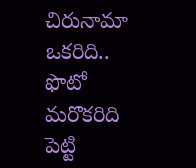చిరునామా ఒకరిది.. ఫొటో మరొకరిది పెట్టి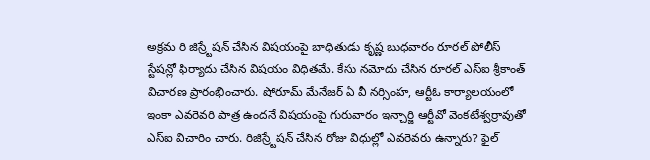అక్రమ రి జిస్ర్టేషన్ చేసిన విషయంపై బాధితుడు కృష్ణ బుధవారం రూరల్ పోలీస్ స్టేషన్లో ఫిర్యాదు చేసిన విషయం విధితమే. కేసు నమోదు చేసిన రూరల్ ఎస్ఐ శ్రీకాంత్ విచారణ ప్రారంభించారు. షోరూమ్ మేనేజర్ ఏ వీ నర్సింహ, ఆర్టీఓ కార్యాలయంలో ఇంకా ఎవరెవరి పాత్ర ఉందనే విషయంపై గురువారం ఇన్చార్జి ఆర్టీవో వెంకటేశ్వర్రావుతో ఎస్ఐ విచారిం చారు. రిజిస్ర్టేషన్ చేసిన రోజు విధుల్లో ఎవరెవరు ఉన్నారు? ఫైల్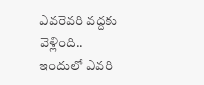ఎవరెవరి వద్దకు వెళ్లింది.. ఇందులో ఎవరి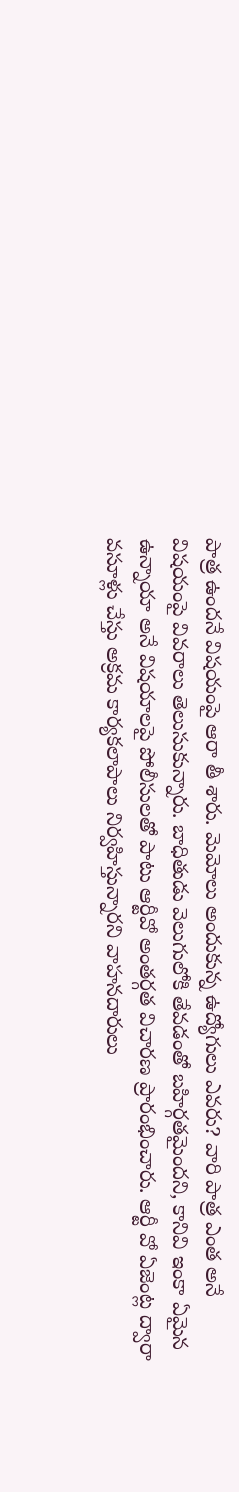పాత్ర ఉందనే విషయంపై ఆరా తీ శారు. మెమోలు అందుకున్న ఉద్యోగులు ఎవరు? వారి పాత్ర ఎంత అనే విషయంపై వివరాలు తెలుసుకున్నారు. బాధితుడు వెలుగులోకి తేవడంతో బహిర్గతమైందని, కానివి ఇంకా ఏమైన ఉన్నాయా అనే విషయాలపై పోలీసులతో పాటు ఆర్టీవో అంతర్గత విచారణ ప్రారంభించారు. ఆర్టీ వో ఏజెంట్ల ద్వారా వసూళ్లు చేస్తు అక్రమ కార్యకలాపాలు నిర్వహిస్తున్నారని వాహనదారులు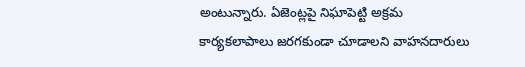అంటున్నారు. ఏజెంట్లపై నిఘాపెట్టి అక్రమ కార్యకలాపాలు జరగకుండా చూడాలని వాహనదారులు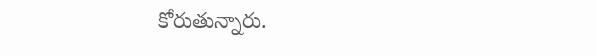కోరుతున్నారు.